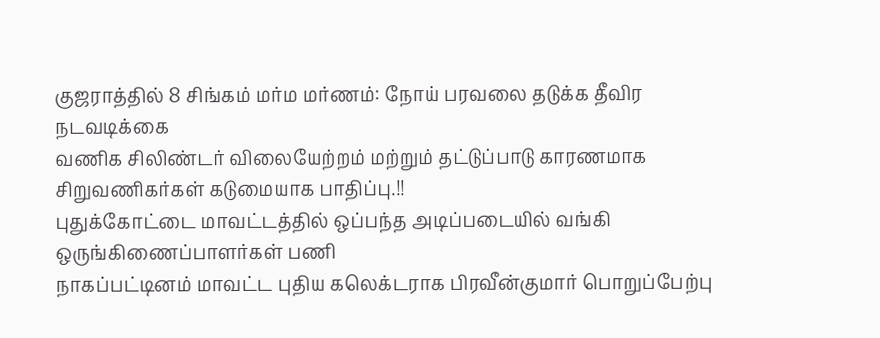குஜராத்தில் 8 சிங்கம் மர்ம மர்ணம்: நோய் பரவலை தடுக்க தீவிர நடவடிக்கை
வணிக சிலிண்டர் விலையேற்றம் மற்றும் தட்டுப்பாடு காரணமாக சிறுவணிகர்கள் கடுமையாக பாதிப்பு.!!
புதுக்கோட்டை மாவட்டத்தில் ஒப்பந்த அடிப்படையில் வங்கி ஒருங்கிணைப்பாளர்கள் பணி
நாகப்பட்டினம் மாவட்ட புதிய கலெக்டராக பிரவீன்குமார் பொறுப்பேற்பு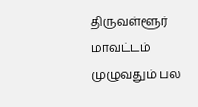திருவள்ளூர் மாவட்டம் முழுவதும் பல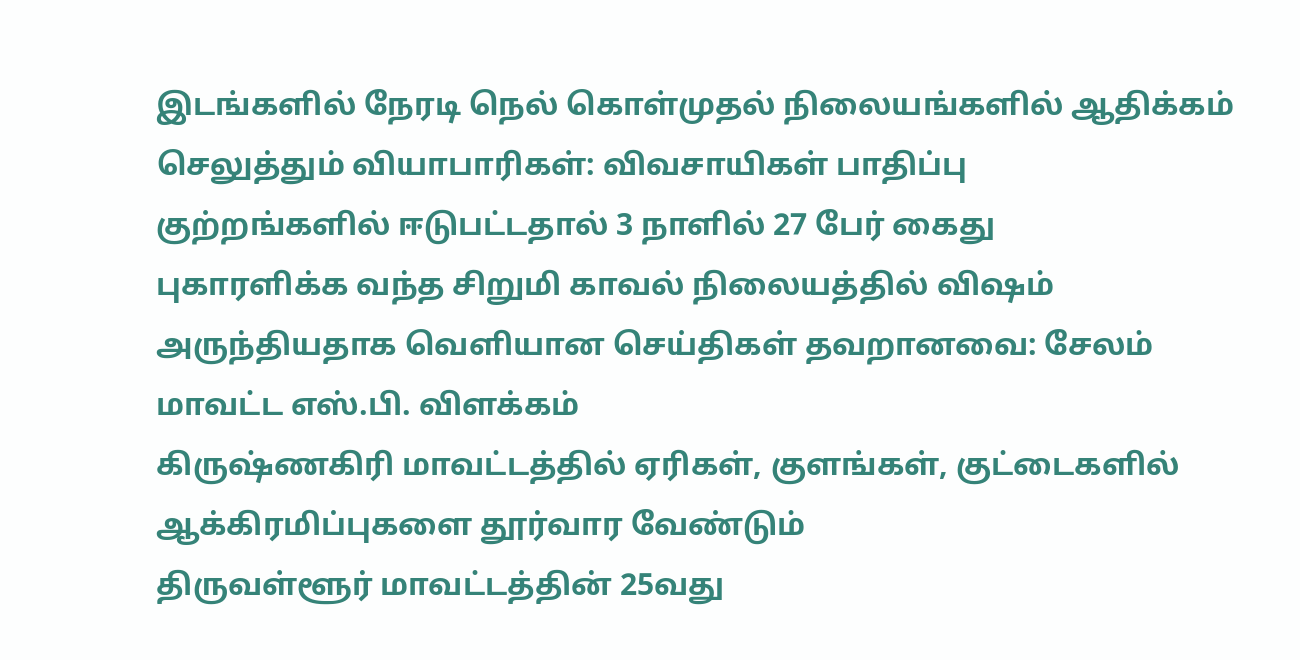இடங்களில் நேரடி நெல் கொள்முதல் நிலையங்களில் ஆதிக்கம் செலுத்தும் வியாபாரிகள்: விவசாயிகள் பாதிப்பு
குற்றங்களில் ஈடுபட்டதால் 3 நாளில் 27 பேர் கைது
புகாரளிக்க வந்த சிறுமி காவல் நிலையத்தில் விஷம் அருந்தியதாக வெளியான செய்திகள் தவறானவை: சேலம் மாவட்ட எஸ்.பி. விளக்கம்
கிருஷ்ணகிரி மாவட்டத்தில் ஏரிகள், குளங்கள், குட்டைகளில் ஆக்கிரமிப்புகளை தூர்வார வேண்டும்
திருவள்ளூர் மாவட்டத்தின் 25வது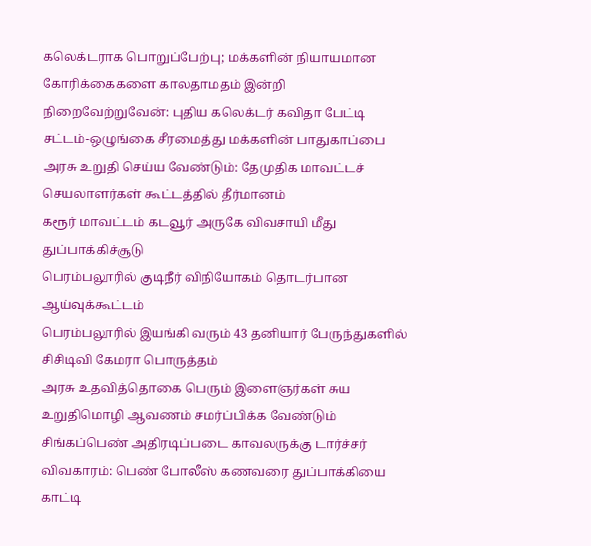கலெக்டராக பொறுப்பேற்பு; மக்களின் நியாயமான கோரிக்கைகளை காலதாமதம் இன்றி நிறைவேற்றுவேன்: புதிய கலெக்டர் கவிதா பேட்டி
சட்டம்-ஒழுங்கை சீரமைத்து மக்களின் பாதுகாப்பை அரசு உறுதி செய்ய வேண்டும்: தேமுதிக மாவட்டச் செயலாளர்கள் கூட்டத்தில் தீர்மானம்
கரூர் மாவட்டம் கடவூர் அருகே விவசாயி மீது துப்பாக்கிச்சூடு
பெரம்பலூரில் குடிநீர் விநியோகம் தொடர்பான ஆய்வுக்கூட்டம்
பெரம்பலூரில் இயங்கி வரும் 43 தனியார் பேருந்துகளில் சிசிடிவி கேமரா பொருத்தம்
அரசு உதவித்தொகை பெரும் இளைஞர்கள் சுய உறுதிமொழி ஆவணம் சமர்ப்பிக்க வேண்டும்
சிங்கப்பெண் அதிரடிப்படை காவலருக்கு டார்ச்சர் விவகாரம்: பெண் போலீஸ் கணவரை துப்பாக்கியை காட்டி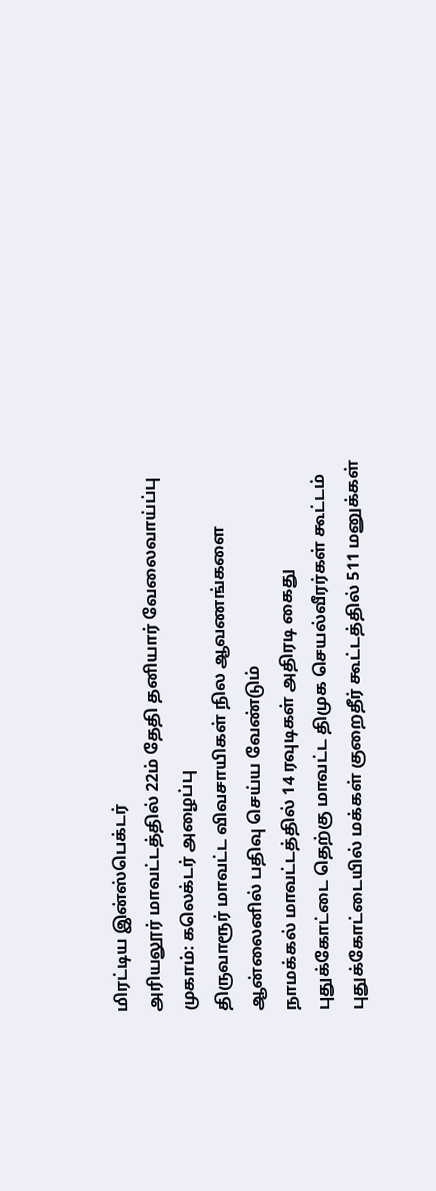மிரட்டிய இன்ஸ்பெக்டர்
அரியலூர் மாவட்டத்தில் 22ம் தேதி தனியார் வேலைவாய்ப்பு முகாம்: கலெக்டர் அழைப்பு
திருவாரூர் மாவட்ட விவசாயிகள் நில ஆவணங்களை ஆன்லைனில் பதிவு செய்ய வேண்டும்
நாமக்கல் மாவட்டத்தில் 14 ரவுடிகள் அதிரடி கைது
புதுக்கோட்டை தெற்கு மாவட்ட திமுக செயல்வீரர்கள் கூட்டம்
புதுக்கோட்டையில் மக்கள் குறைதீர் கூட்டத்தில் 511 மனுக்கள்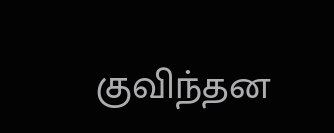குவிந்தன